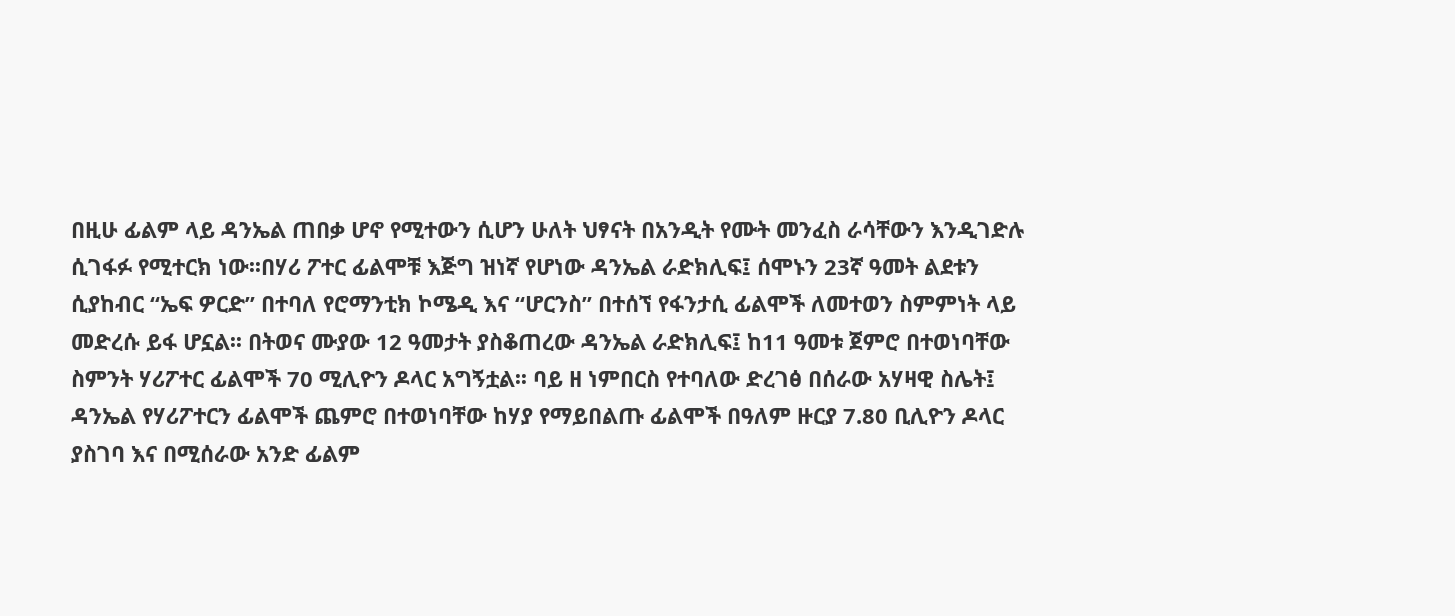በዚሁ ፊልም ላይ ዳንኤል ጠበቃ ሆኖ የሚተውን ሲሆን ሁለት ህፃናት በአንዲት የሙት መንፈስ ራሳቸውን እንዲገድሉ ሲገፋፉ የሚተርክ ነው፡፡በሃሪ ፖተር ፊልሞቹ እጅግ ዝነኛ የሆነው ዳንኤል ራድክሊፍ፤ ሰሞኑን 23ኛ ዓመት ልደቱን ሲያከብር “ኤፍ ዎርድ” በተባለ የሮማንቲክ ኮሜዲ እና “ሆርንስ” በተሰኘ የፋንታሲ ፊልሞች ለመተወን ስምምነት ላይ መድረሱ ይፋ ሆኗል፡፡ በትወና ሙያው 12 ዓመታት ያስቆጠረው ዳንኤል ራድክሊፍ፤ ከ11 ዓመቱ ጀምሮ በተወነባቸው ስምንት ሃሪፖተር ፊልሞች 70 ሚሊዮን ዶላር አግኝቷል፡፡ ባይ ዘ ነምበርስ የተባለው ድረገፅ በሰራው አሃዛዊ ስሌት፤ ዳንኤል የሃሪፖተርን ፊልሞች ጨምሮ በተወነባቸው ከሃያ የማይበልጡ ፊልሞች በዓለም ዙርያ 7.80 ቢሊዮን ዶላር ያስገባ እና በሚሰራው አንድ ፊልም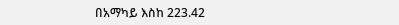በአማካይ እስከ 223.42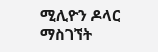ሚሊዮን ዶላር ማስገኘት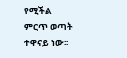የሚችል ምርጥ ወጣት ተዋናይ ነው፡፡